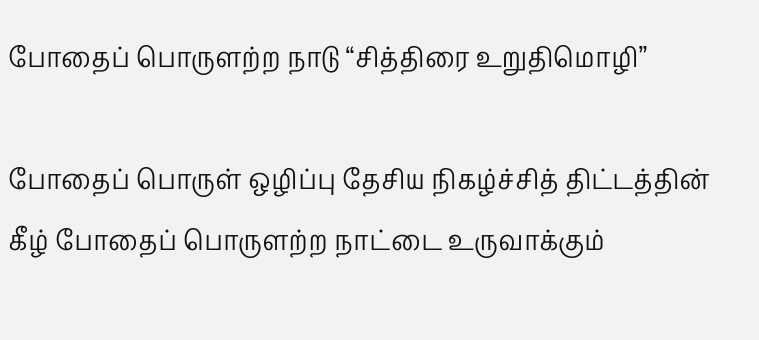போதைப் பொருளற்ற நாடு “சித்திரை உறுதிமொழி”

போதைப் பொருள் ஒழிப்பு தேசிய நிகழ்ச்சித் திட்டத்தின் கீழ் போதைப் பொருளற்ற நாட்டை உருவாக்கும்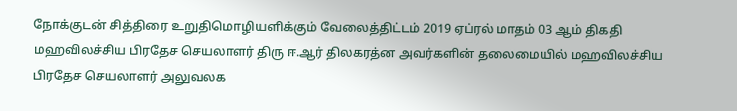நோக்குடன் சித்திரை உறுதிமொழியளிக்கும் வேலைத்திட்டம் 2019 ஏப்ரல் மாதம் 03 ஆம் திகதி மஹவிலச்சிய பிரதேச செயலாளர் திரு ஈ.ஆர் திலகரத்ன அவர்களின் தலைமையில் மஹவிலச்சிய பிரதேச செயலாளர் அலுவலக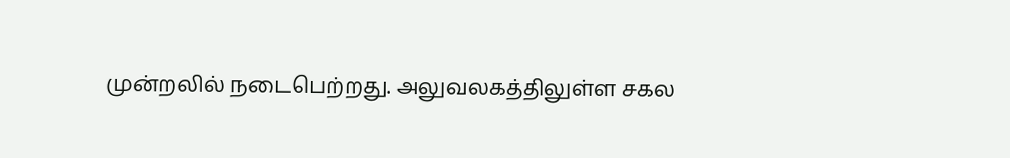முன்றலில் நடைபெற்றது. அலுவலகத்திலுள்ள சகல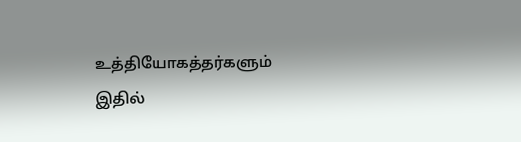உத்தியோகத்தர்களும் இதில்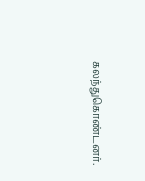கலந்துகொண்டனர்.